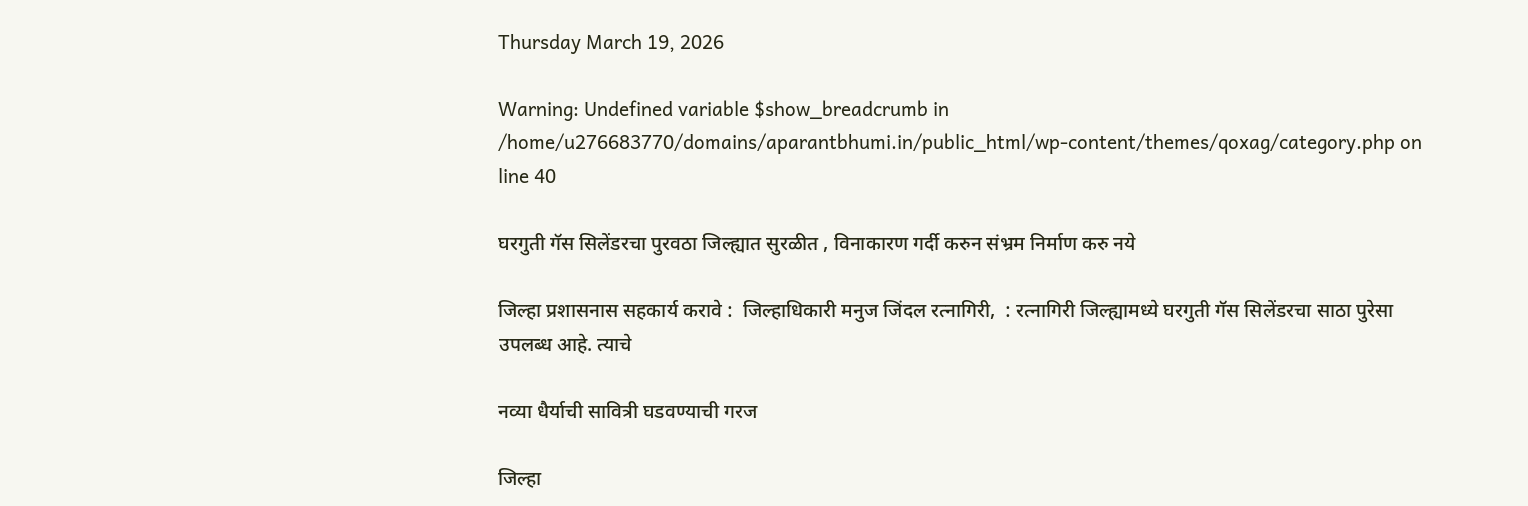Thursday March 19, 2026

Warning: Undefined variable $show_breadcrumb in /home/u276683770/domains/aparantbhumi.in/public_html/wp-content/themes/qoxag/category.php on line 40

घरगुती गॅस सिलेंडरचा पुरवठा जिल्ह्यात सुरळीत , विनाकारण गर्दी करुन संभ्रम निर्माण करु नये

जिल्हा प्रशासनास सहकार्य करावे :  जिल्हाधिकारी मनुज जिंदल रत्नागिरी,  : रत्नागिरी जिल्ह्यामध्ये घरगुती गॅस सिलेंडरचा साठा पुरेसा उपलब्ध आहे. त्याचे

नव्या धैर्याची सावित्री घडवण्याची गरज

जिल्हा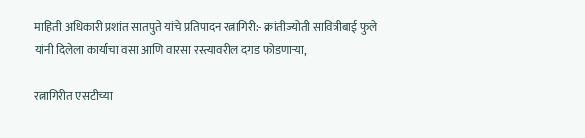माहिती अधिकारी प्रशांत सातपुते यांचे प्रतिपादन रत्नागिरी:- क्रांतीज्योती सावित्रीबाई फुले यांनी दिलेला कार्याचा वसा आणि वारसा रस्त्यावरील दगड फोडणाऱ्या,

रत्नागिरीत एसटीच्या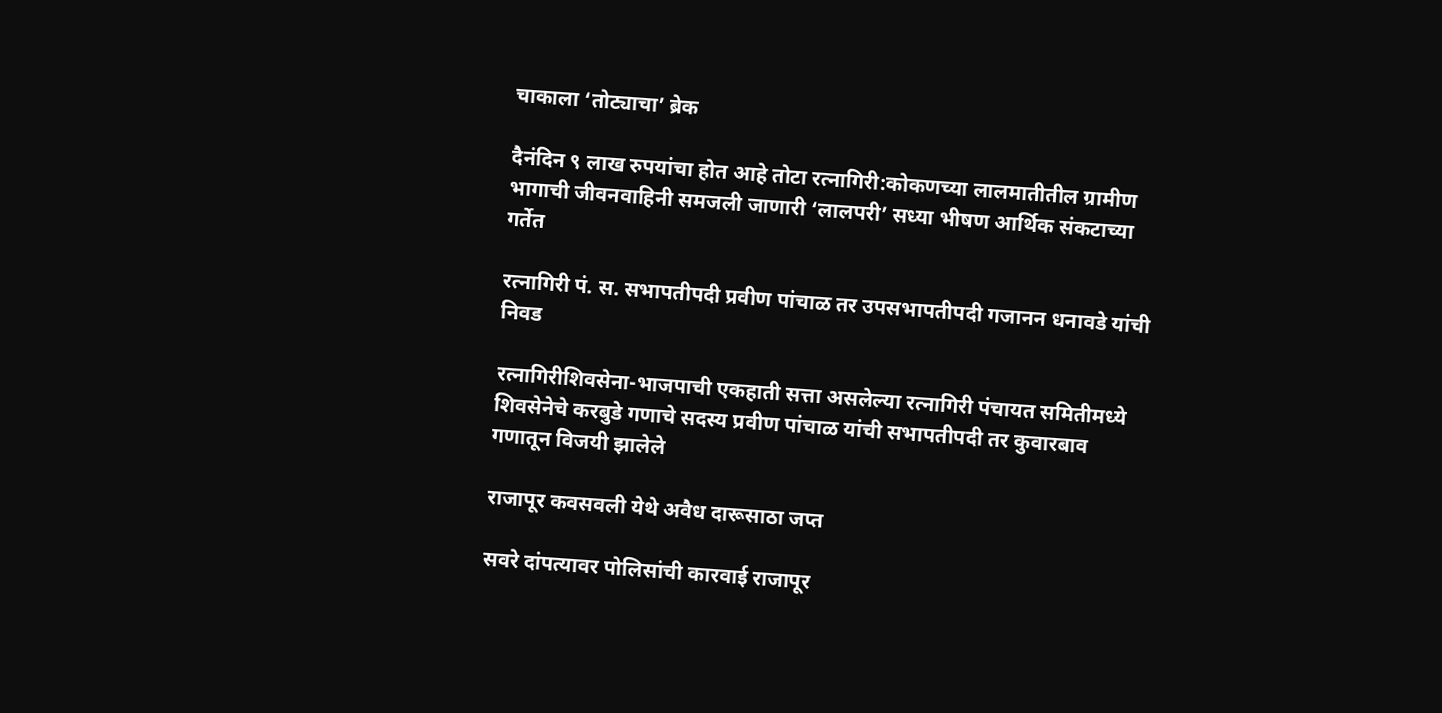चाकाला ‘तोट्याचा’ ब्रेक

दैनंदिन ९ लाख रुपयांचा होत आहे तोटा रत्नागिरी:कोकणच्या लालमातीतील ग्रामीण भागाची जीवनवाहिनी समजली जाणारी ‘लालपरी’ सध्या भीषण आर्थिक संकटाच्या गर्तेत

रत्नागिरी पं. स. सभापतीपदी प्रवीण पांचाळ तर उपसभापतीपदी गजानन धनावडे यांची निवड

रत्नागिरीशिवसेना-भाजपाची एकहाती सत्ता असलेल्या रत्नागिरी पंचायत समितीमध्ये शिवसेनेचे करबुडे गणाचे सदस्य प्रवीण पांचाळ यांची सभापतीपदी तर कुवारबाव गणातून विजयी झालेले

राजापूर कवसवली येथे अवैध दारूसाठा जप्त

सवरे दांपत्यावर पोलिसांची कारवाई राजापूर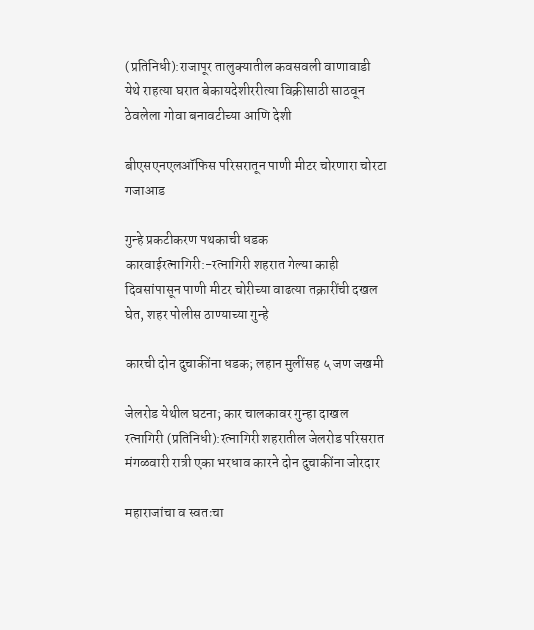(प्रतिनिधी):राजापूर तालुक्यातील कवसवली वाणावाडी येथे राहत्या घरात बेकायदेशीररीत्या विक्रीसाठी साठवून ठेवलेला गोवा बनावटीच्या आणि देशी

बीएसएनएलऑफिस परिसरातून पाणी मीटर चोरणारा चोरटा गजाआड

गुन्हे प्रकटीकरण पथकाची धडक कारवाईरत्नागिरी:-रत्नागिरी शहरात गेल्या काही दिवसांपासून पाणी मीटर चोरीच्या वाढत्या तक्रारींची दखल घेत, शहर पोलीस ठाण्याच्या गुन्हे

कारची दोन दुचाकींना धडक; लहान मुलींसह ५ जण जखमी

जेलरोड येथील घटना; कार चालकावर गुन्हा दाखल रत्नागिरी (प्रतिनिधी):रत्नागिरी शहरातील जेलरोड परिसरात मंगळवारी रात्री एका भरधाव कारने दोन दुचाकींना जोरदार

महाराजांचा व स्वतःचा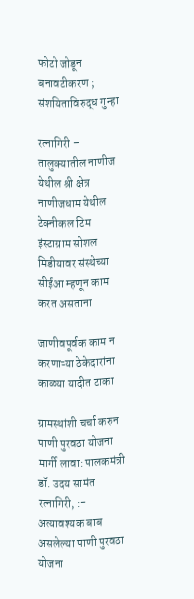फोटो जोडून बनावटीकरण ; संशयिताविरुद्ध गुन्हा

रत्नागिरी – तालुक्यातील नाणीज येथील श्री क्षेत्र नाणीजधाम येथील टेक्नीकल टिम इंस्टाग्राम सोशल मिडीयावर संस्थेच्या सीईआ म्हणून काम करत असताना

जाणीवपूर्वक काम न करणाऱ्या ठेकेदारांना काळ्या यादीत टाका

ग्रामस्थांशी चर्चा करुन पाणी पुरवठा योजना मार्गी लावा: पालकमंत्री डॉ. उदय सामंत रत्नागिरी, :- अत्यावश्यक बाब असलेल्या पाणी पुरवठा योजना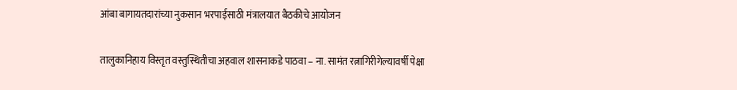आंबा बागायतदारांच्या नुकसान भरपाईसाठी मंत्रालयात बैठकीचे आयोजन

तालुकानिहाय विस्तृत वस्तुस्थितीचा अहवाल शासनाकडे पाठवा – ना. सामंत रत्नागिरीगेल्यावर्षी पेक्षा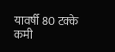यावर्षी 80 टक्के कमी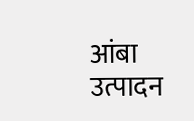आंबा उत्पादन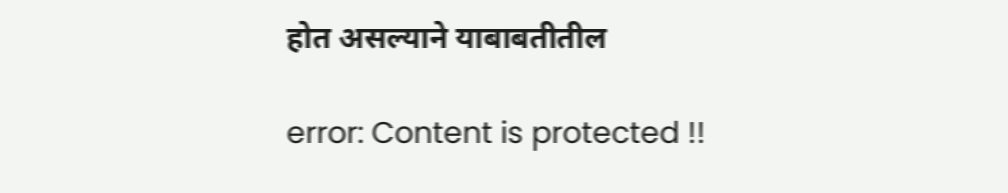होत असल्याने याबाबतीतील

error: Content is protected !!